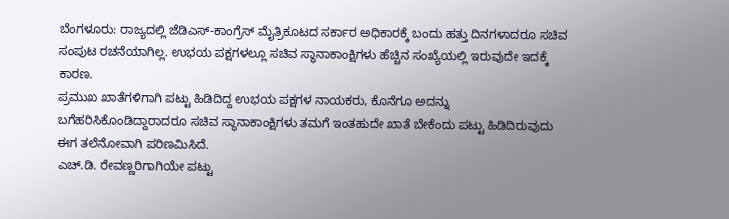ಬೆಂಗಳೂರು: ರಾಜ್ಯದಲ್ಲಿ ಜೆಡಿಎಸ್-ಕಾಂಗ್ರೆಸ್ ಮೈತ್ರಿಕೂಟದ ಸರ್ಕಾರ ಅಧಿಕಾರಕ್ಕೆ ಬಂದು ಹತ್ತು ದಿನಗಳಾದರೂ ಸಚಿವ ಸಂಪುಟ ರಚನೆಯಾಗಿಲ್ಲ. ಉಭಯ ಪಕ್ಷಗಳಲ್ಲೂ ಸಚಿವ ಸ್ಥಾನಾಕಾಂಕ್ಷಿಗಳು ಹೆಚ್ಚಿನ ಸಂಖ್ಯೆಯಲ್ಲಿ ಇರುವುದೇ ಇದಕ್ಕೆ ಕಾರಣ.
ಪ್ರಮುಖ ಖಾತೆಗಳಿಗಾಗಿ ಪಟ್ಟು ಹಿಡಿದಿದ್ದ ಉಭಯ ಪಕ್ಷಗಳ ನಾಯಕರು, ಕೊನೆಗೂ ಅದನ್ನು ಬಗೆಹರಿಸಿಕೊಂಡಿದ್ದಾರಾದರೂ ಸಚಿವ ಸ್ಥಾನಾಕಾಂಕ್ಷಿಗಳು ತಮಗೆ ಇಂತಹುದೇ ಖಾತೆ ಬೇಕೆಂದು ಪಟ್ಟು ಹಿಡಿದಿರುವುದು ಈಗ ತಲೆನೋವಾಗಿ ಪರಿಣಮಿಸಿದೆ.
ಎಚ್.ಡಿ. ರೇವಣ್ಣರಿಗಾಗಿಯೇ ಪಟ್ಟು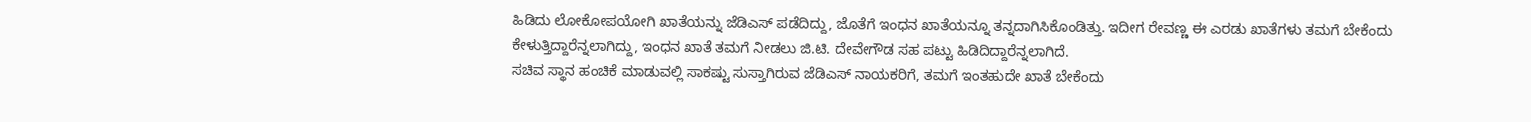ಹಿಡಿದು ಲೋಕೋಪಯೋಗಿ ಖಾತೆಯನ್ನು ಜೆಡಿಎಸ್ ಪಡೆದಿದ್ದು, ಜೊತೆಗೆ ಇಂಧನ ಖಾತೆಯನ್ನೂ ತನ್ನದಾಗಿಸಿಕೊಂಡಿತ್ತು. ಇದೀಗ ರೇವಣ್ಣ ಈ ಎರಡು ಖಾತೆಗಳು ತಮಗೆ ಬೇಕೆಂದು ಕೇಳುತ್ತಿದ್ದಾರೆನ್ನಲಾಗಿದ್ದು, ಇಂಧನ ಖಾತೆ ತಮಗೆ ನೀಡಲು ಜಿ.ಟಿ. ದೇವೇಗೌಡ ಸಹ ಪಟ್ಟು ಹಿಡಿದಿದ್ದಾರೆನ್ನಲಾಗಿದೆ.
ಸಚಿವ ಸ್ಥಾನ ಹಂಚಿಕೆ ಮಾಡುವಲ್ಲಿ ಸಾಕಷ್ಟು ಸುಸ್ತಾಗಿರುವ ಜೆಡಿಎಸ್ ನಾಯಕರಿಗೆ, ತಮಗೆ ಇಂತಹುದೇ ಖಾತೆ ಬೇಕೆಂದು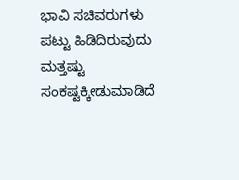ಭಾವಿ ಸಚಿವರುಗಳು ಪಟ್ಟು ಹಿಡಿದಿರುವುದು ಮತ್ತಷ್ಟು ಸಂಕಷ್ಟಕ್ಕೀಡುಮಾಡಿದೆ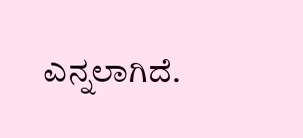ಎನ್ನಲಾಗಿದೆ.